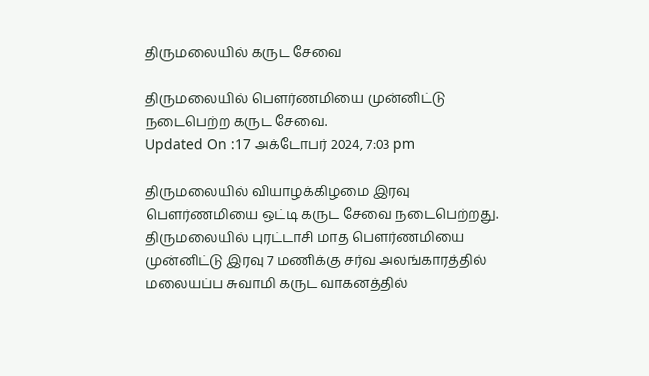திருமலையில் கருட சேவை

திருமலையில் பெளர்ணமியை முன்னிட்டு நடைபெற்ற கருட சேவை.
Updated On :17 அக்டோபர் 2024, 7:03 pm

திருமலையில் வியாழக்கிழமை இரவு பௌர்ணமியை ஒட்டி கருட சேவை நடைபெற்றது.
திருமலையில் புரட்டாசி மாத பெளர்ணமியை முன்னிட்டு இரவு 7 மணிக்கு சர்வ அலங்காரத்தில் மலையப்ப சுவாமி கருட வாகனத்தில்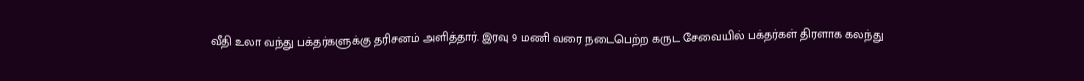வீதி உலா வந்து பக்தர்களுக்கு தரிசனம் அளித்தார். இரவு 9 மணி வரை நடைபெற்ற கருட சேவையில் பக்தர்கள் திரளாக கலந்து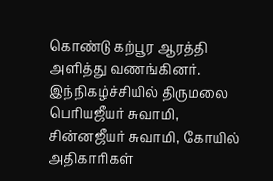கொண்டு கற்பூர ஆரத்தி அளித்து வணங்கினர்.
இந்நிகழ்ச்சியில் திருமலை பெரியஜீயர் சுவாமி, சின்னஜீயர் சுவாமி, கோயில் அதிகாரிகள்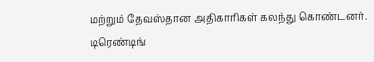மற்றும் தேவஸ்தான அதிகாரிகள் கலந்து கொண்டனர்.
டிரெண்டிங்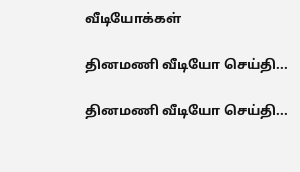வீடியோக்கள்

தினமணி வீடியோ செய்தி...

தினமணி வீடியோ செய்தி...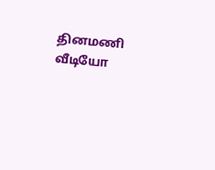தினமணி வீடியோ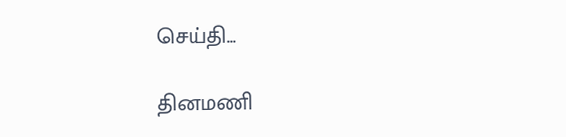செய்தி...

தினமணி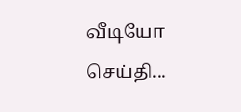வீடியோ செய்தி...